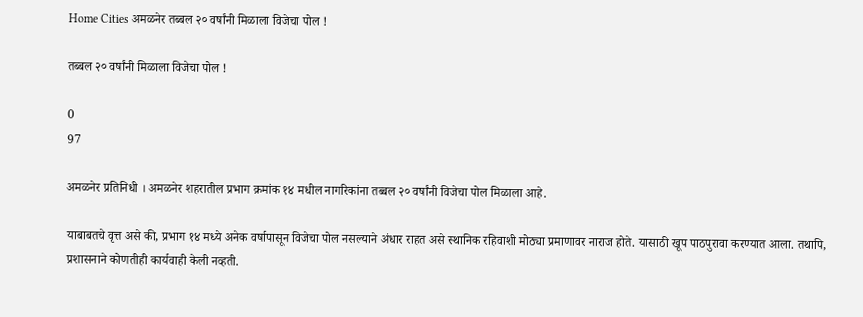Home Cities अमळनेर तब्बल २० वर्षांनी मिळाला विजेचा पोल !

तब्बल २० वर्षांनी मिळाला विजेचा पोल !

0
97

अमळनेर प्रतिनिधी । अमळनेर शहरातील प्रभाग क्रमांक १४ मधील नागरिकांना तब्बल २० वर्षांनी विजेचा पोल मिळाला आहे.

याबाबतचे वृत्त असे की, प्रभाग १४ मध्ये अनेक वर्षापासून विजेचा पोल नसल्याने अंधार राहत असे स्थानिक रहिवाशी मोठ्या प्रमाणावर नाराज होते. यासाठी खूप पाठपुरावा करण्यात आला. तथापि, प्रशासनाने कोणतीही कार्यवाही केली नव्हती.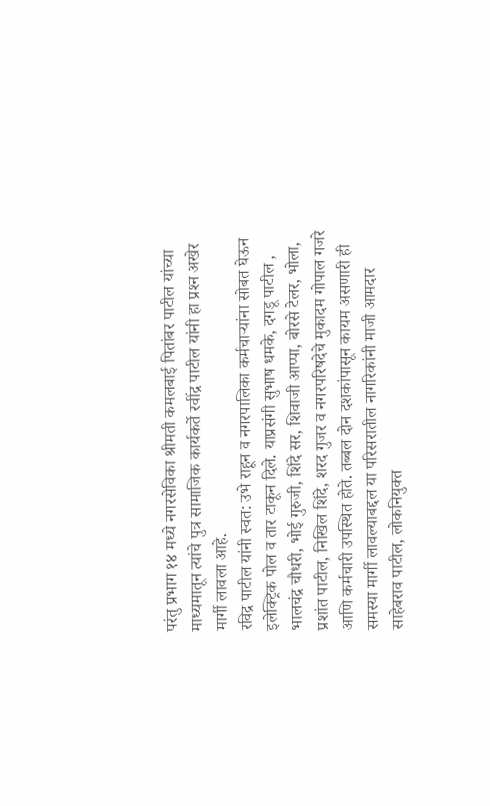परंतु प्रभाग १४ मध्ये नगरसेविका श्रीमती कमलबाई पितांबर पाटील यांच्या माध्यमातून त्यांचे पुत्र सामाजिक कार्यकर्ते रवींद्र पाटील यांनी हा प्रश्‍न अखेर मार्गी लावला आहे.
रविद्र पाटील यांनी स्वत: उभे राहून व नगरपालिका कर्मचार्‍यांना सोबत घेऊन इलेक्ट्रिक पोल व तार टाकून दिले. याप्रसंगी सुभाष धमके, दगडू पाटील , भालचंद्र चौधरी, भोई गुरुजी, शिंदे सर, शिवाजी आप्पा, बोरसे टेलर, भोला, प्रशांत पाटील, निखिल शिंदे, शरद गुजर व नगरपरिषदेचे मुकादम गोपाल गजरे आणि कर्मचारी उपस्थित होते. तब्बल दोन दशकांपासून कायम असणारी ही समस्या मार्गी लावल्याबद्दल या परिसरातील नागरिकांनी माजी आमदार साहेबराव पाटील, लोकनियुक्त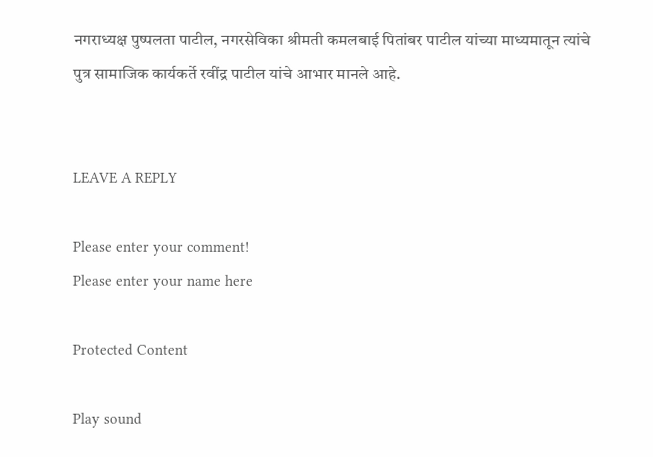नगराध्यक्ष पुष्पलता पाटील, नगरसेविका श्रीमती कमलबाई पितांबर पाटील यांच्या माध्यमातून त्यांचे पुत्र सामाजिक कार्यकर्ते रवींद्र पाटील यांचे आभार मानले आहे.


LEAVE A REPLY

Please enter your comment!
Please enter your name here

Protected Content

Play sound